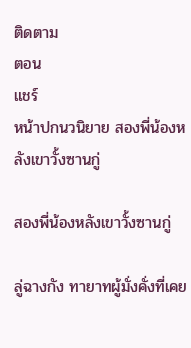ติดตาม
ตอน
แชร์
หน้าปกนวนิยาย สองพี่น้องหลังเขาวั้งซานกู่

สองพี่น้องหลังเขาวั้งซานกู่

ลู่ฉางกัง ทายาทผู้มั่งคั่งที่เคย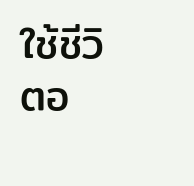ใช้ชีวิตอ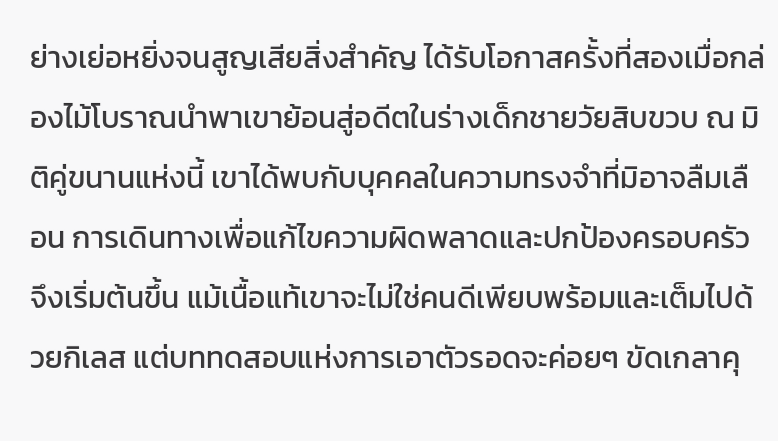ย่างเย่อหยิ่งจนสูญเสียสิ่งสำคัญ ได้รับโอกาสครั้งที่สองเมื่อกล่องไม้โบราณนำพาเขาย้อนสู่อดีตในร่างเด็กชายวัยสิบขวบ ณ มิติคู่ขนานแห่งนี้ เขาได้พบกับบุคคลในความทรงจำที่มิอาจลืมเลือน การเดินทางเพื่อแก้ไขความผิดพลาดและปกป้องครอบครัวจึงเริ่มต้นขึ้น แม้เนื้อแท้เขาจะไม่ใช่คนดีเพียบพร้อมและเต็มไปด้วยกิเลส แต่บททดสอบแห่งการเอาตัวรอดจะค่อยๆ ขัดเกลาคุ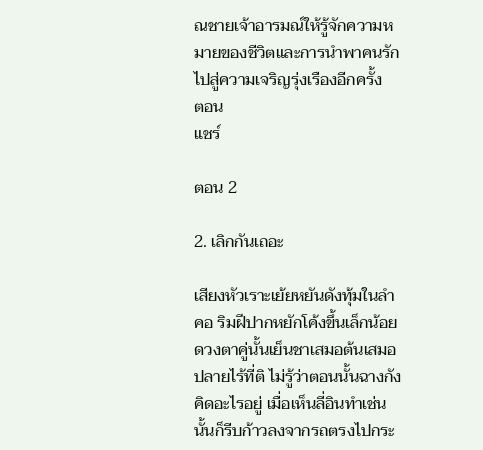ณชายเจ้าอารมณ์ให้รู้จักความหมายของชีวิตและการนำพาคนรักไปสู่ความเจริญรุ่งเรืองอีกครั้ง
ตอน
แชร์

ตอน 2

2. เลิกกันเถอะ

เสียงหัวเราะเย้ยหยันดังทุ้มในลำคอ ริมฝีปากหยักโค้งขึ้นเล็กน้อย ดวงตาคู่นั้นเย็นชาเสมอต้นเสมอปลายไร้ที่ติ ไม่รู้ว่าตอนนั้นฉางกังคิดอะไรอยู่ เมื่อเห็นลี่อินทำเช่นนั้นก็รีบก้าวลงจากรถตรงไปกระ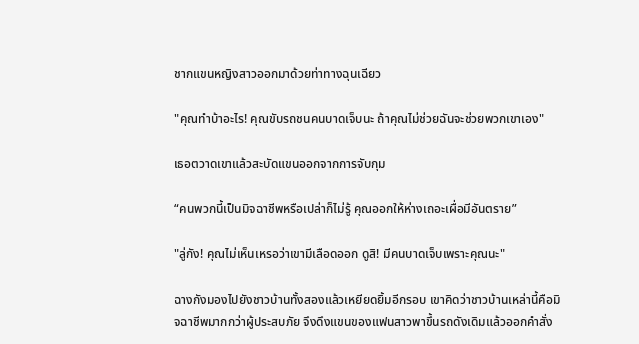ชากแขนหญิงสาวออกมาด้วยท่าทางฉุนเฉียว

"คุณทำบ้าอะไร! คุณขับรถชนคนบาดเจ็บนะ ถ้าคุณไม่ช่วยฉันจะช่วยพวกเขาเอง"

เธอตวาดเขาแล้วสะบัดแขนออกจากการจับกุม

“คนพวกนี้เป็นมิจฉาชีพหรือเปล่าก็ไม่รู้ คุณออกให้ห่างเถอะเผื่อมีอันตราย”

"ลู่กัง! คุณไม่เห็นเหรอว่าเขามีเลือดออก ดูสิ! มีคนบาดเจ็บเพราะคุณนะ"

ฉางกังมองไปยังชาวบ้านทั้งสองแล้วเหยียดยิ้มอีกรอบ เขาคิดว่าชาวบ้านเหล่านี้คือมิจฉาชีพมากกว่าผู้ประสบภัย จึงดึงแขนของแฟนสาวพาขึ้นรถดังเดิมแล้วออกคำสั่ง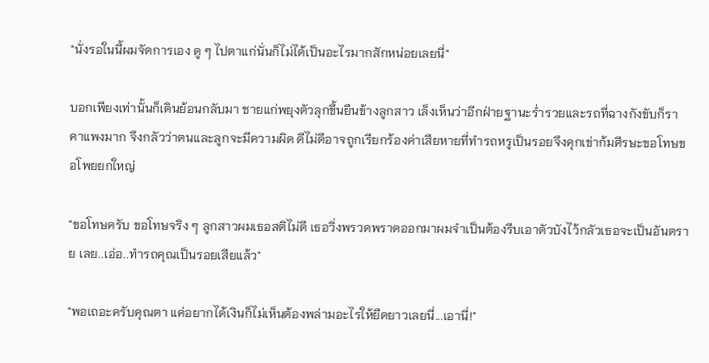"นั่งรอในนี้ผมจัดการเอง ดู ๆ ไปตาแก่นั่นก็ไม่ได้เป็นอะไรมากสักหน่อยเลยนี่"

บอกเพียงเท่านั้นก็เดินย้อนกลับมา ชายแก่พยุงตัวลุกขึ้นยืนข้างลูกสาว เล็งเห็นว่าอีกฝ่ายฐานะร่ำรวยและรถที่ฉางกังขับก็ราคาแพงมาก จึงกลัวว่าตนและลูกจะมีความผิด ดีไม่ดีอาจถูกเรียกร้องค่าเสียหายที่ทำรถหรูเป็นรอยจึงคุกเข่าก้มศีรษะขอโทษขอโพยยกใหญ่

"ขอโทษครับ ขอโทษจริง ๆ ลูกสาวผมเธอสติไม่ดี เธอวิ่งพรวดพราดออกมาผมจำเป็นต้องรีบเอาตัวบังไว้กลัวเธอจะเป็นอันตราย เลย..เอ่อ..ทำรถคุณเป็นรอยเสียแล้ว"

"พอเถอะครับคุณตา แค่อยากได้เงินก็ไม่เห็นต้องพล่ามอะไรให้ยืดยาวเลยนี่...เอานี่!"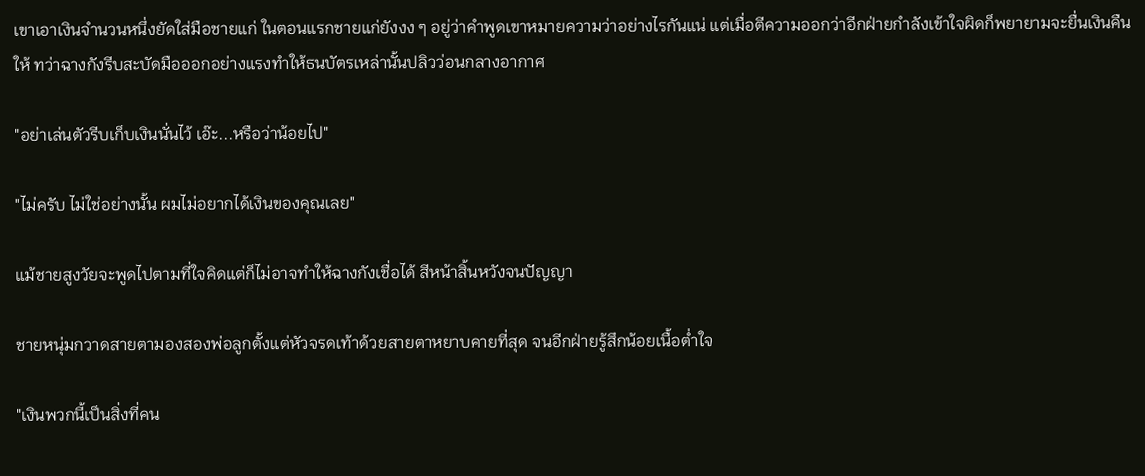เขาเอาเงินจำนวนหนึ่งยัดใส่มือชายแก่ ในตอนแรกชายแก่ยังงง ๆ อยู่ว่าคำพูดเขาหมายความว่าอย่างไรกันแน่ แต่เมื่อตีความออกว่าอีกฝ่ายกำลังเข้าใจผิดก็พยายามจะยื่นเงินคืนให้ ทว่าฉางกังรีบสะบัดมือออกอย่างแรงทำให้ธนบัตรเหล่านั้นปลิวว่อนกลางอากาศ

"อย่าเล่นตัวรีบเก็บเงินนั่นไว้ เอ๊ะ...หรือว่าน้อยไป"

"ไม่ครับ ไม่ใช่อย่างนั้น ผมไม่อยากได้เงินของคุณเลย"

แม้ชายสูงวัยจะพูดไปตามที่ใจคิดแต่ก็ไม่อาจทำให้ฉางกังเชื่อได้ สีหน้าสิ้นหวังจนปัญญา

ชายหนุ่มกวาดสายตามองสองพ่อลูกตั้งแต่หัวจรดเท้าด้วยสายตาหยาบคายที่สุด จนอีกฝ่ายรู้สึกน้อยเนื้อต่ำใจ

"เงินพวกนี้เป็นสิ่งที่คน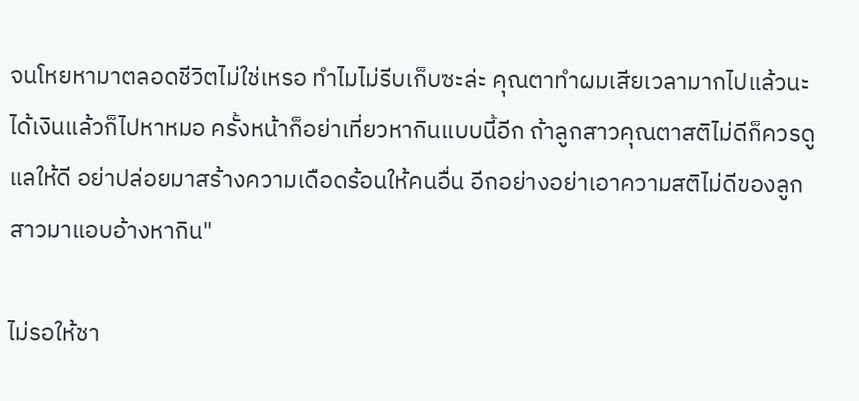จนโหยหามาตลอดชีวิตไม่ใช่เหรอ ทำไมไม่รีบเก็บซะล่ะ คุณตาทำผมเสียเวลามากไปแล้วนะ ได้เงินแล้วก็ไปหาหมอ ครั้งหน้าก็อย่าเที่ยวหากินแบบนี้อีก ถ้าลูกสาวคุณตาสติไม่ดีก็ควรดูแลให้ดี อย่าปล่อยมาสร้างความเดือดร้อนให้คนอื่น อีกอย่างอย่าเอาความสติไม่ดีของลูกสาวมาแอบอ้างหากิน"

ไม่รอให้ชา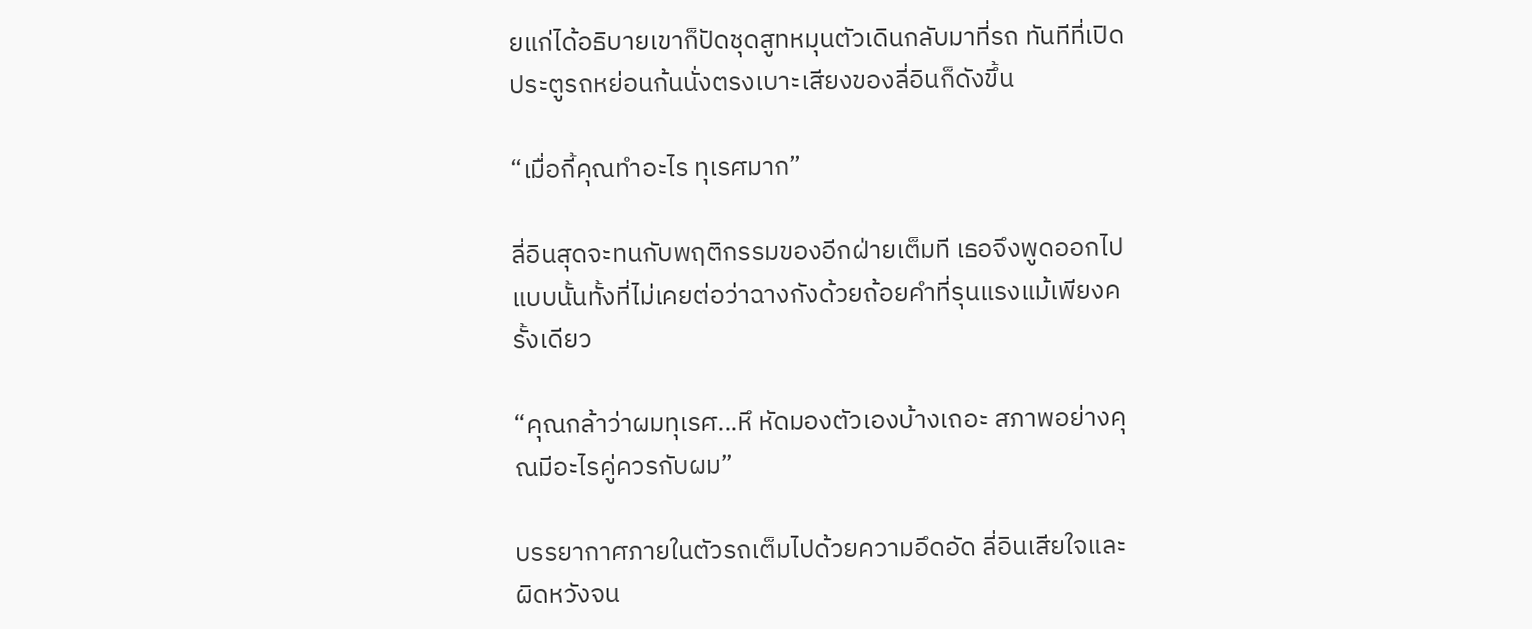ยแก่ได้อธิบายเขาก็ปัดชุดสูทหมุนตัวเดินกลับมาที่รถ ทันทีที่เปิดประตูรถหย่อนก้นนั่งตรงเบาะเสียงของลี่อินก็ดังขึ้น

“เมื่อกี้คุณทำอะไร ทุเรศมาก”

ลี่อินสุดจะทนกับพฤติกรรมของอีกฝ่ายเต็มที เธอจึงพูดออกไปแบบนั้นทั้งที่ไม่เคยต่อว่าฉางกังด้วยถ้อยคำที่รุนแรงแม้เพียงครั้งเดียว

“คุณกล้าว่าผมทุเรศ...หึ หัดมองตัวเองบ้างเถอะ สภาพอย่างคุณมีอะไรคู่ควรกับผม”

บรรยากาศภายในตัวรถเต็มไปด้วยความอึดอัด ลี่อินเสียใจและผิดหวังจน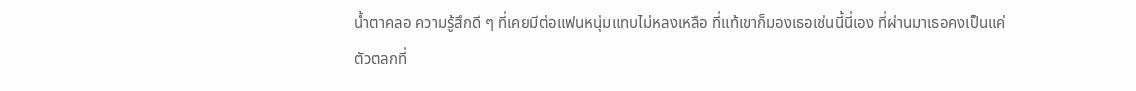น้ำตาคลอ ความรู้สึกดี ๆ ที่เคยมีต่อแฟนหนุ่มแทบไม่หลงเหลือ ที่แท้เขาก็มองเธอเช่นนี้นี่เอง ที่ผ่านมาเธอคงเป็นแค่ตัวตลกที่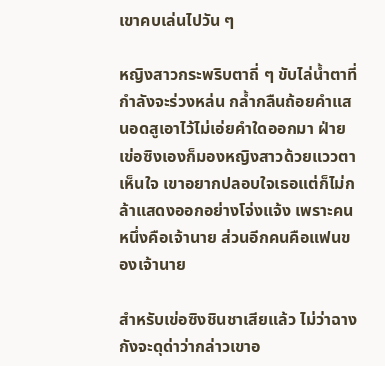เขาคบเล่นไปวัน ๆ

หญิงสาวกระพริบตาถี่ ๆ ขับไล่น้ำตาที่กำลังจะร่วงหล่น กล้ำกลืนถ้อยคำแสนอดสูเอาไว้ไม่เอ่ยคำใดออกมา ฝ่ายเข่อซิงเองก็มองหญิงสาวด้วยแววตาเห็นใจ เขาอยากปลอบใจเธอแต่ก็ไม่กล้าแสดงออกอย่างโจ่งแจ้ง เพราะคนหนึ่งคือเจ้านาย ส่วนอีกคนคือแฟนของเจ้านาย

สำหรับเข่อซิงชินชาเสียแล้ว ไม่ว่าฉางกังจะดุด่าว่ากล่าวเขาอ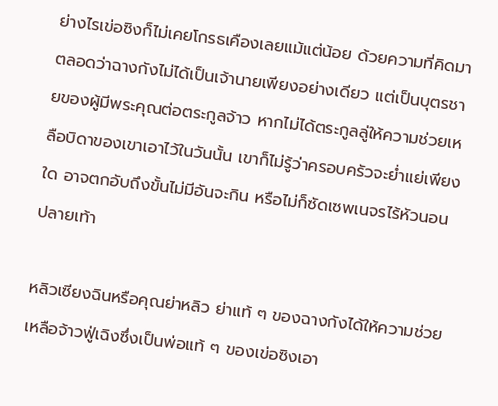ย่างไรเข่อซิงก็ไม่เคยโกรธเคืองเลยแม้แต่น้อย ด้วยความที่คิดมาตลอดว่าฉางกังไม่ได้เป็นเจ้านายเพียงอย่างเดียว แต่เป็นบุตรชายของผู้มีพระคุณต่อตระกูลจ้าว หากไม่ได้ตระกูลลู่ให้ความช่วยเหลือบิดาของเขาเอาไว้ในวันนั้น เขาก็ไม่รู้ว่าครอบครัวจะย่ำแย่เพียงใด อาจตกอับถึงขั้นไม่มีอันจะกิน หรือไม่ก็ซัดเซพเนจรไร้หัวนอนปลายเท้า

หลิวเซียงฉินหรือคุณย่าหลิว ย่าแท้ ๆ ของฉางกังได้ให้ความช่วยเหลือจ้าวฟู่เฉิงซึ่งเป็นพ่อแท้ ๆ ของเข่อซิงเอา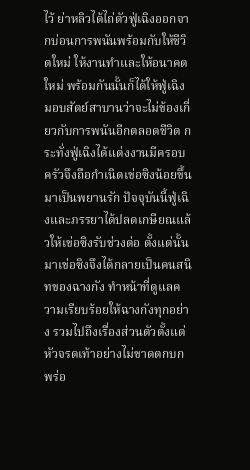ไว้ ย่าหลิวได้ไถ่ตัวฟู่เฉิงออกจากบ่อนการพนันพร้อมกับให้ชีวิตใหม่ ให้งานทำและให้อนาคตใหม่ พร้อมกันนั้นก็ได้ให้ฟู่เฉิงมอบสัตย์สาบานว่าจะไม่ข้องเกี่ยวกับการพนันอีกตลอดชีวิต กระทั่งฟู่เฉิงได้แต่งงานมีครอบครัวจึงถือกำเนิดเข่อซิงน้อยขึ้นมาเป็นพยานรัก ปัจจุบันนี้ฟู่เฉิงและภรรยาได้ปลดเกษียณแล้วให้เข่อซิงรับช่วงต่อ ตั้งแต่นั้นมาเข่อซิงจึงได้กลายเป็นคนสนิทของฉางกัง ทำหน้าที่ดูแลความเรียบร้อยให้ฉางกังทุกอย่าง รวมไปถึงเรื่องส่วนตัวตั้งแต่หัวจรดเท้าอย่างไม่ขาดตกบกพร่อ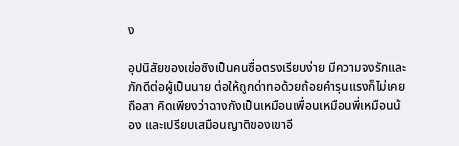ง

อุปนิสัยของเข่อซิงเป็นคนซื่อตรงเรียบง่าย มีความจงรักและภักดีต่อผู้เป็นนาย ต่อให้ถูกด่าทอด้วยถ้อยคำรุนแรงก็ไม่เคยถือสา คิดเพียงว่าฉางกังเป็นเหมือนเพื่อนเหมือนพี่เหมือนน้อง และเปรียบเสมือนญาติของเขาอี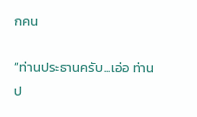กคน

“ท่านประธานครับ...เอ่อ ท่านป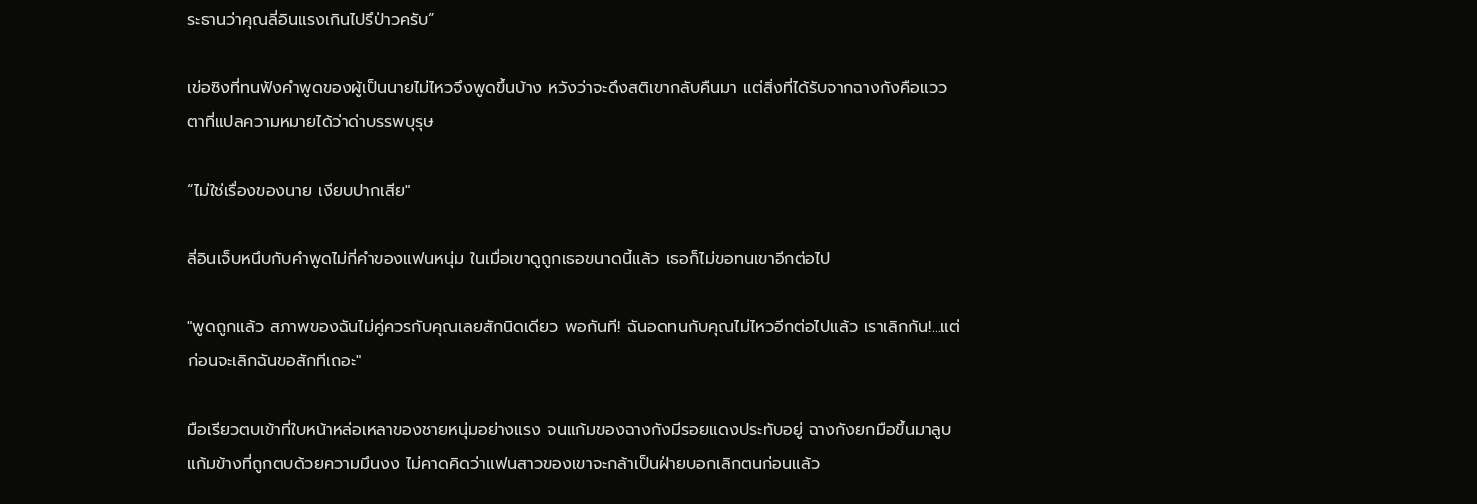ระธานว่าคุณลี่อินแรงเกินไปรึป่าวครับ”

เข่อซิงที่ทนฟังคำพูดของผู้เป็นนายไม่ไหวจึงพูดขึ้นบ้าง หวังว่าจะดึงสติเขากลับคืนมา แต่สิ่งที่ได้รับจากฉางกังคือแววตาที่แปลความหมายได้ว่าด่าบรรพบุรุษ

“ไม่ใช่เรื่องของนาย เงียบปากเสีย"

ลี่อินเจ็บหนึบกับคำพูดไม่กี่คำของแฟนหนุ่ม ในเมื่อเขาดูถูกเธอขนาดนี้แล้ว เธอก็ไม่ขอทนเขาอีกต่อไป

"พูดถูกแล้ว สภาพของฉันไม่คู่ควรกับคุณเลยสักนิดเดียว พอกันที! ฉันอดทนกับคุณไม่ไหวอีกต่อไปแล้ว เราเลิกกัน!...แต่ก่อนจะเลิกฉันขอสักทีเถอะ"

มือเรียวตบเข้าที่ใบหน้าหล่อเหลาของชายหนุ่มอย่างแรง จนแก้มของฉางกังมีรอยแดงประทับอยู่ ฉางกังยกมือขึ้นมาลูบแก้มข้างที่ถูกตบด้วยความมึนงง ไม่คาดคิดว่าแฟนสาวของเขาจะกล้าเป็นฝ่ายบอกเลิกตนก่อนแล้ว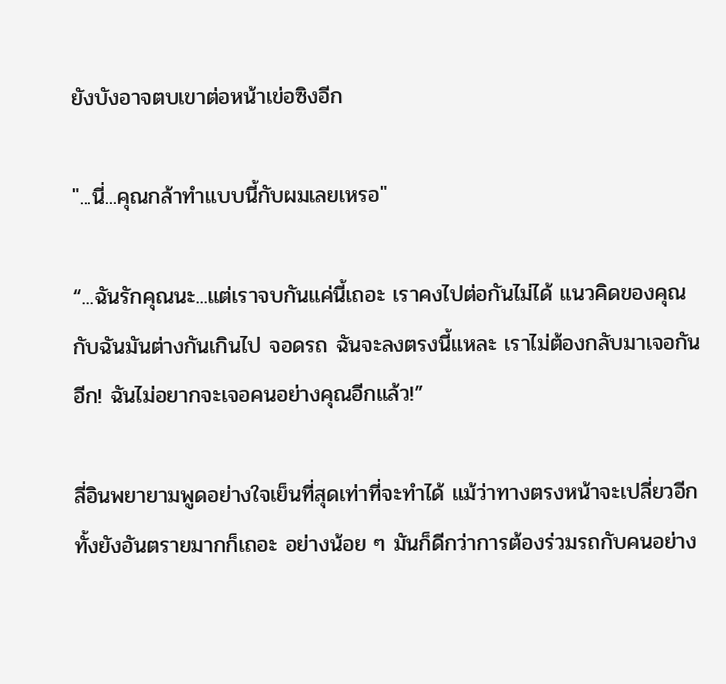ยังบังอาจตบเขาต่อหน้าเข่อซิงอีก

"...นี่...คุณกล้าทำแบบนี้กับผมเลยเหรอ"

“...ฉันรักคุณนะ...แต่เราจบกันแค่นี้เถอะ เราคงไปต่อกันไม่ได้ แนวคิดของคุณกับฉันมันต่างกันเกินไป จอดรถ ฉันจะลงตรงนี้แหละ เราไม่ต้องกลับมาเจอกันอีก! ฉันไม่อยากจะเจอคนอย่างคุณอีกแล้ว!”

ลี่อินพยายามพูดอย่างใจเย็นที่สุดเท่าที่จะทำได้ แม้ว่าทางตรงหน้าจะเปลี่ยวอีกทั้งยังอันตรายมากก็เถอะ อย่างน้อย ๆ มันก็ดีกว่าการต้องร่วมรถกับคนอย่าง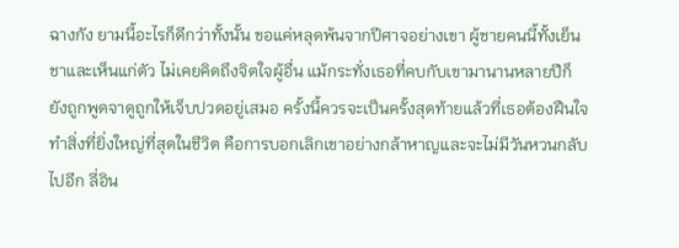ฉางกัง ยามนี้อะไรก็ดีกว่าทั้งนั้น ขอแค่หลุดพ้นจากปีศาจอย่างเขา ผู้ชายคนนี้ทั้งเย็นชาและเห็นแก่ตัว ไม่เคยคิดถึงจิตใจผู้อื่น แม้กระทั่งเธอที่คบกับเขามานานหลายปีก็ยังถูกพูดจาดูถูกให้เจ็บปวดอยู่เสมอ ครั้งนี้ควรจะเป็นครั้งสุดท้ายแล้วที่เธอต้องฝืนใจทำสิ่งที่ยิ่งใหญ่ที่สุดในชีวิต คือการบอกเลิกเขาอย่างกล้าหาญและจะไม่มีวันหวนกลับไปอีก ลี่อิน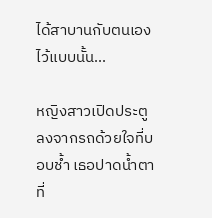ได้สาบานกับตนเองไว้แบบนั้น...

หญิงสาวเปิดประตูลงจากรถด้วยใจที่บอบช้ำ เธอปาดน้ำตาที่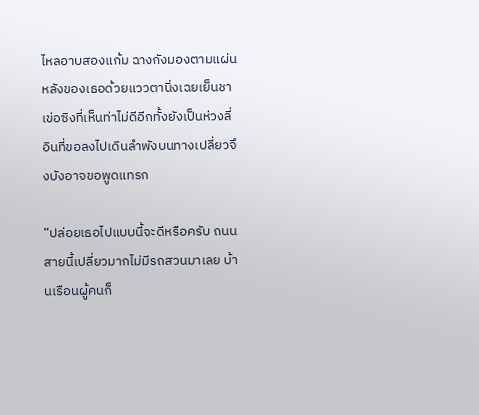ไหลอาบสองแก้ม ฉางกังมองตามแผ่นหลังของเธอด้วยแววตานิ่งเฉยเย็นชา เข่อซิงที่เห็นท่าไม่ดีอีกทั้งยังเป็นห่วงลี่อินที่ขอลงไปเดินลำพังบนทางเปลี่ยวจึงบังอาจขอพูดแทรก

“ปล่อยเธอไปแบบนี้จะดีหรือครับ ถนนสายนี้เปลี่ยวมากไม่มีรถสวนมาเลย บ้านเรือนผู้คนก็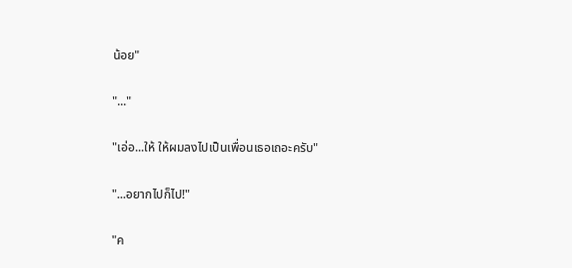น้อย"

"..."

"เอ่อ...ให้ ให้ผมลงไปเป็นเพื่อนเธอเถอะครับ"

"...อยากไปก็ไป!"

"ค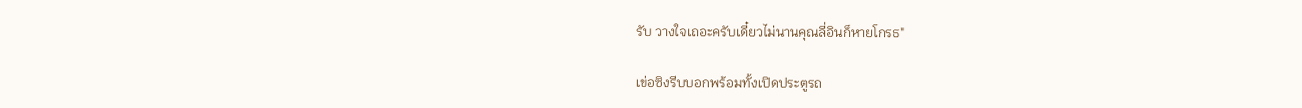รับ วางใจเถอะครับเดี๋ยวไม่นานคุณลี่อินก็หายโกรธ"

เข่อซิงรีบบอกพร้อมทั้งเปิดประตูรถ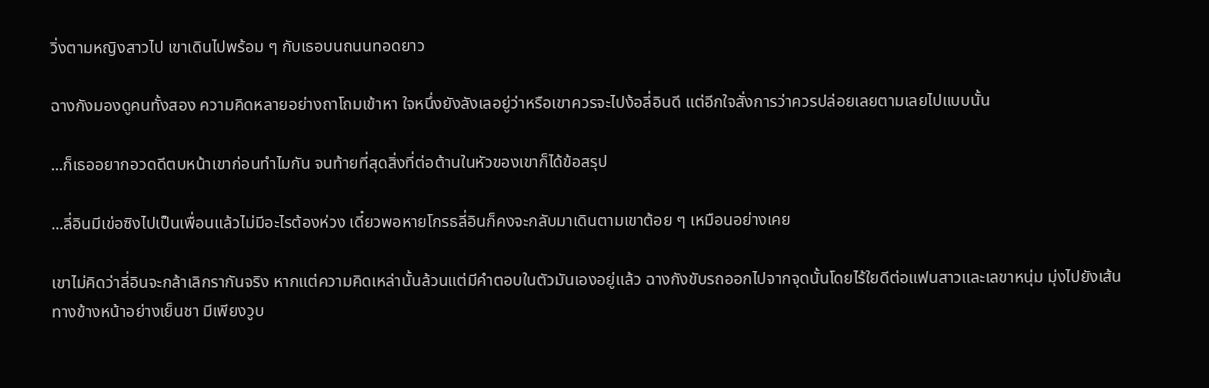วิ่งตามหญิงสาวไป เขาเดินไปพร้อม ๆ กับเธอบนถนนทอดยาว

ฉางกังมองดูคนทั้งสอง ความคิดหลายอย่างถาโถมเข้าหา ใจหนึ่งยังลังเลอยู่ว่าหรือเขาควรจะไปง้อลี่อินดี แต่อีกใจสั่งการว่าควรปล่อยเลยตามเลยไปแบบนั้น

...ก็เธออยากอวดดีตบหน้าเขาก่อนทำไมกัน จนท้ายที่สุดสิ่งที่ต่อต้านในหัวของเขาก็ได้ข้อสรุป

...ลี่อินมีเข่อซิงไปเป็นเพื่อนแล้วไม่มีอะไรต้องห่วง เดี๋ยวพอหายโกรธลี่อินก็คงจะกลับมาเดินตามเขาต้อย ๆ เหมือนอย่างเคย

เขาไม่คิดว่าลี่อินจะกล้าเลิกรากันจริง หากแต่ความคิดเหล่านั้นล้วนแต่มีคำตอบในตัวมันเองอยู่แล้ว ฉางกังขับรถออกไปจากจุดนั้นโดยไร้ใยดีต่อแฟนสาวและเลขาหนุ่ม มุ่งไปยังเส้นทางข้างหน้าอย่างเย็นชา มีเพียงวูบ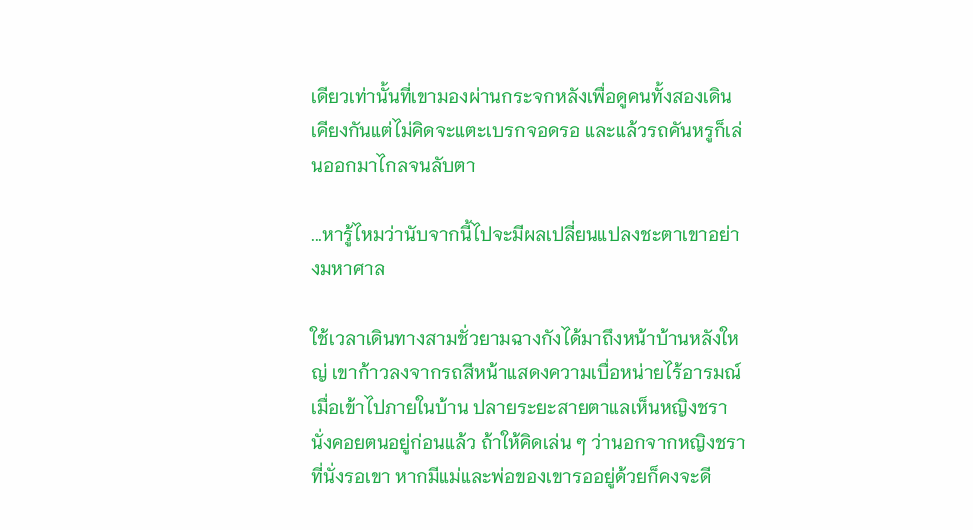เดียวเท่านั้นที่เขามองผ่านกระจกหลังเพื่อดูคนทั้งสองเดินเคียงกันแต่ไม่คิดจะแตะเบรกจอดรอ และแล้วรถคันหรูก็เล่นออกมาไกลจนลับตา

...หารู้ไหมว่านับจากนี้ไปจะมีผลเปลี่ยนแปลงชะตาเขาอย่างมหาศาล

ใช้เวลาเดินทางสามชั่วยามฉางกังได้มาถึงหน้าบ้านหลังใหญ่ เขาก้าวลงจากรถสีหน้าแสดงความเบื่อหน่ายไร้อารมณ์ เมื่อเข้าไปภายในบ้าน ปลายระยะสายตาแลเห็นหญิงชรานั่งคอยตนอยู่ก่อนแล้ว ถ้าให้คิดเล่น ๆ ว่านอกจากหญิงชราที่นั่งรอเขา หากมีแม่และพ่อของเขารออยู่ด้วยก็คงจะดี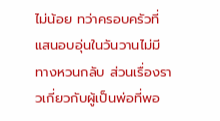ไม่น้อย ทว่าครอบครัวที่แสนอบอุ่นในวันวานไม่มีทางหวนกลับ ส่วนเรื่องราวเกี่ยวกับผู้เป็นพ่อที่พอ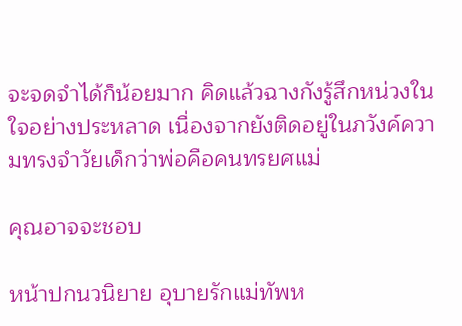จะจดจำได้ก็น้อยมาก คิดแล้วฉางกังรู้สึกหน่วงในใจอย่างประหลาด เนื่องจากยังติดอยู่ในภวังค์ความทรงจำวัยเด็กว่าพ่อคือคนทรยศแม่

คุณอาจจะชอบ

หน้าปกนวนิยาย อุบายรักแม่ทัพห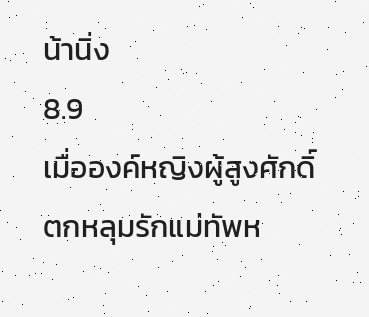น้านิ่ง
8.9
เมื่อองค์หญิงผู้สูงศักดิ์ตกหลุมรักแม่ทัพห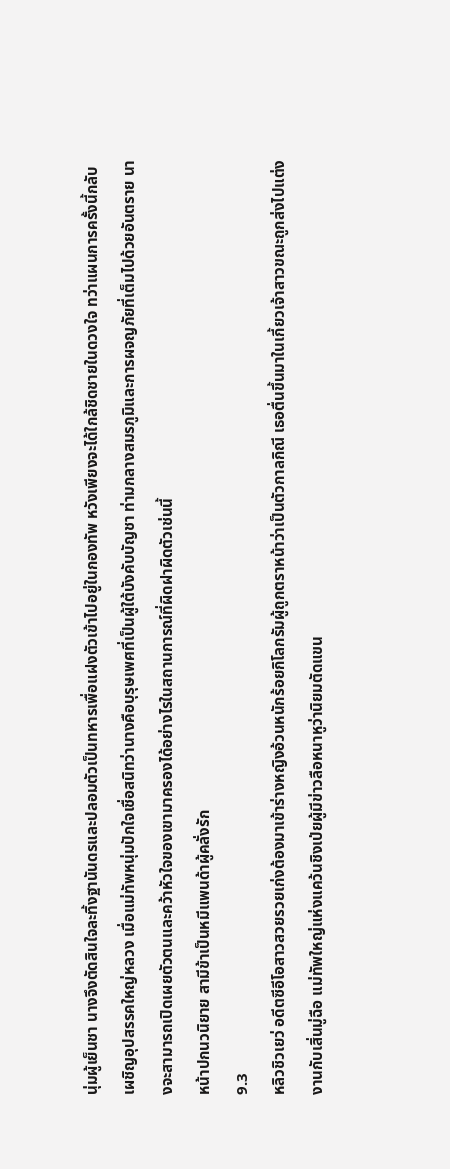นุ่มผู้เย็นชา นางจึงตัดสินใจละทิ้งฐานันดรและปลอมตัวเป็นทหารเพื่อแฝงตัวเข้าไปอยู่ในกองทัพ หวังเพียงจะได้ใกล้ชิดชายในดวงใจ ทว่าแผนการครั้งนี้กลับเผชิญอุปสรรคใหญ่หลวง เมื่อแม่ทัพหนุ่มปักใจเชื่อสนิทว่านางคือบุรุษเพศที่เป็นผู้ใต้บังคับบัญชา ท่ามกลางสมรภูมิและการผจญภัยที่เต็มไปด้วยอันตราย นางจะสามารถเปิดเผยตัวตนและคว้าหัวใจของเขามาครองได้อย่างไรในสถานการณ์ที่ผิดฝาผิดตัวเช่นนี้
หน้าปกนวนิยาย สามีข้าเป็นหมีแพนด้าผู้คลั่งรัก
9.3
หลิวชิวเยว่ อดีตซีอีโอสาวสวยรวยเก่งต้องมาเข้าร่างหญิงอ้วนหนักร้อยกิโลกรัมผู้ถูกตราหน้าว่าเป็นตัวกาลกิณี เธอตื่นขึ้นมาในเกี้ยวเจ้าสาวขณะถูกส่งไปแต่งงานกับเสิ่นมู่ฉือ แม่ทัพใหญ่แห่งแคว้นชิงเป่ยผู้มีข่าวลือหนาหูว่านิยมตัดแขน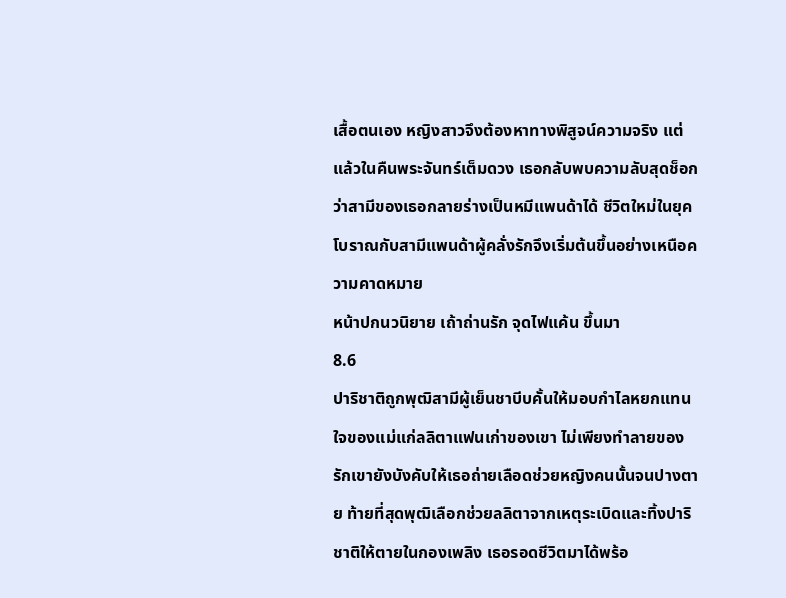เสื้อตนเอง หญิงสาวจึงต้องหาทางพิสูจน์ความจริง แต่แล้วในคืนพระจันทร์เต็มดวง เธอกลับพบความลับสุดช็อกว่าสามีของเธอกลายร่างเป็นหมีแพนด้าได้ ชีวิตใหม่ในยุคโบราณกับสามีแพนด้าผู้คลั่งรักจึงเริ่มต้นขึ้นอย่างเหนือความคาดหมาย
หน้าปกนวนิยาย เถ้าถ่านรัก จุดไฟแค้น ขึ้นมา
8.6
ปาริชาติถูกพุฒิสามีผู้เย็นชาบีบคั้นให้มอบกำไลหยกแทนใจของแม่แก่ลลิตาแฟนเก่าของเขา ไม่เพียงทำลายของรักเขายังบังคับให้เธอถ่ายเลือดช่วยหญิงคนนั้นจนปางตาย ท้ายที่สุดพุฒิเลือกช่วยลลิตาจากเหตุระเบิดและทิ้งปาริชาติให้ตายในกองเพลิง เธอรอดชีวิตมาได้พร้อ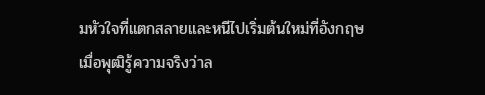มหัวใจที่แตกสลายและหนีไปเริ่มต้นใหม่ที่อังกฤษ เมื่อพุฒิรู้ความจริงว่าล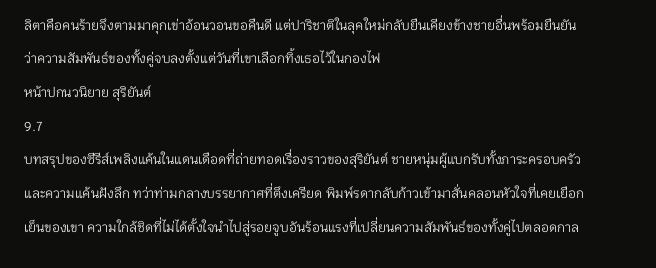ลิตาคือคนร้ายจึงตามมาคุกเข่าอ้อนวอนขอคืนดี แต่ปาริชาติในลุคใหม่กลับยืนเคียงข้างชายอื่นพร้อมยืนยันว่าความสัมพันธ์ของทั้งคู่จบลงตั้งแต่วันที่เขาเลือกทิ้งเธอไว้ในกองไฟ
หน้าปกนวนิยาย สุริยันต์
9.7
บทสรุปของซีรีส์เพลิงแค้นในแดนเดือดที่ถ่ายทอดเรื่องราวของสุริยันต์ ชายหนุ่มผู้แบกรับทั้งภาระครอบครัวและความแค้นฝังลึก ทว่าท่ามกลางบรรยากาศที่ตึงเครียด พิมพ์รดากลับก้าวเข้ามาสั่นคลอนหัวใจที่เคยเยือกเย็นของเขา ความใกล้ชิดที่ไม่ได้ตั้งใจนำไปสู่รอยจูบอันร้อนแรงที่เปลี่ยนความสัมพันธ์ของทั้งคู่ไปตลอดกาล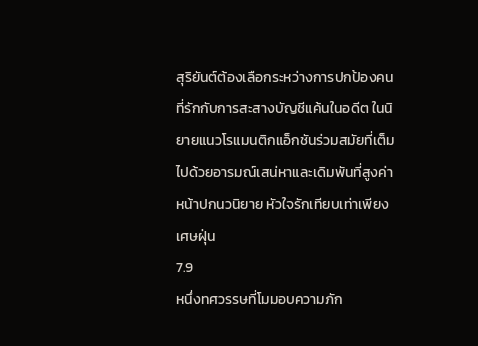สุริยันต์ต้องเลือกระหว่างการปกป้องคนที่รักกับการสะสางบัญชีแค้นในอดีต ในนิยายแนวโรแมนติกแอ็กชันร่วมสมัยที่เต็มไปด้วยอารมณ์เสน่หาและเดิมพันที่สูงค่า
หน้าปกนวนิยาย หัวใจรักเทียบเท่าเพียงเศษฝุ่น
7.9
หนึ่งทศวรรษที่โมมอบความภัก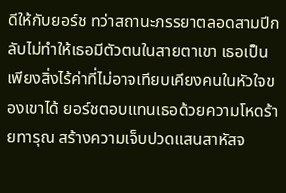ดีให้กับยอร์ช ทว่าสถานะภรรยาตลอดสามปีกลับไม่ทำให้เธอมีตัวตนในสายตาเขา เธอเป็นเพียงสิ่งไร้ค่าที่ไม่อาจเทียบเคียงคนในหัวใจของเขาได้ ยอร์ชตอบแทนเธอด้วยความโหดร้ายทารุณ สร้างความเจ็บปวดแสนสาหัสจ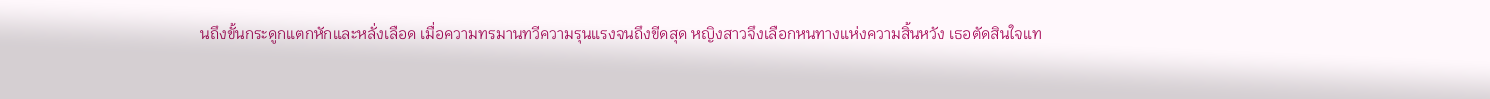นถึงขั้นกระดูกแตกหักและหลั่งเลือด เมื่อความทรมานทวีความรุนแรงจนถึงขีดสุด หญิงสาวจึงเลือกหนทางแห่งความสิ้นหวัง เธอตัดสินใจแท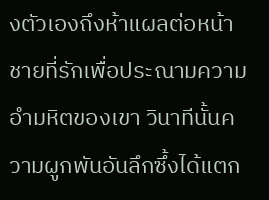งตัวเองถึงห้าแผลต่อหน้าชายที่รักเพื่อประณามความอำมหิตของเขา วินาทีนั้นความผูกพันอันลึกซึ้งได้แตก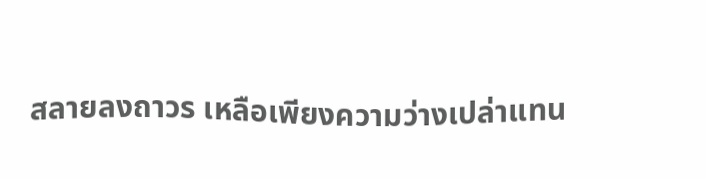สลายลงถาวร เหลือเพียงความว่างเปล่าแทน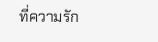ที่ความรัก